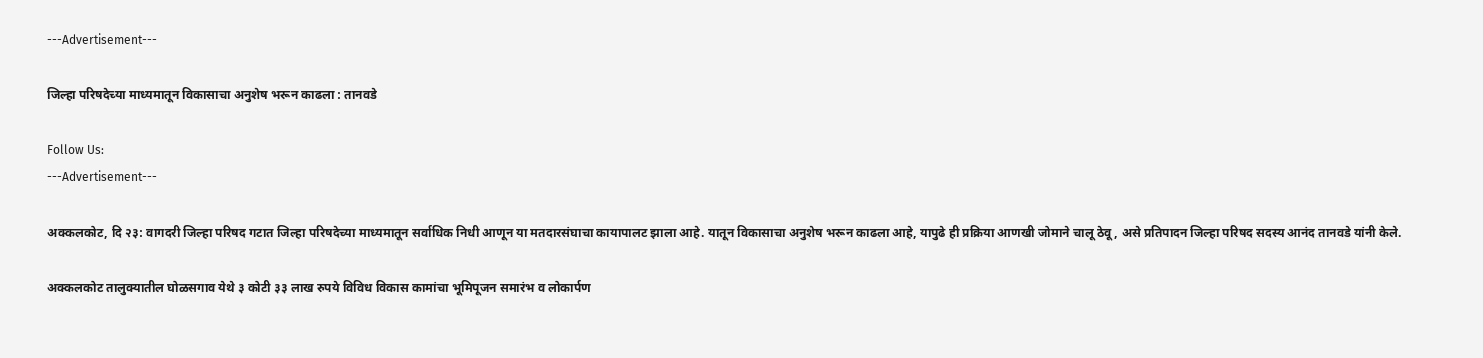---Advertisement---

जिल्हा परिषदेच्या माध्यमातून विकासाचा अनुशेष भरून काढला : तानवडे

Follow Us:
---Advertisement---

अक्कलकोट, दि २३: वागदरी जिल्हा परिषद गटात जिल्हा परिषदेच्या माध्यमातून सर्वाधिक निधी आणून या मतदारसंघाचा कायापालट झाला आहे. यातून विकासाचा अनुशेष भरून काढला आहे, यापुढे ही प्रक्रिया आणखी जोमाने चालू ठेवू, असे प्रतिपादन जिल्हा परिषद सदस्य आनंद तानवडे यांनी केले.

अक्कलकोट तालुक्यातील घोळसगाव येथे ३ कोटी ३३ लाख रुपये विविध विकास कामांचा भूमिपूजन समारंभ व लोकार्पण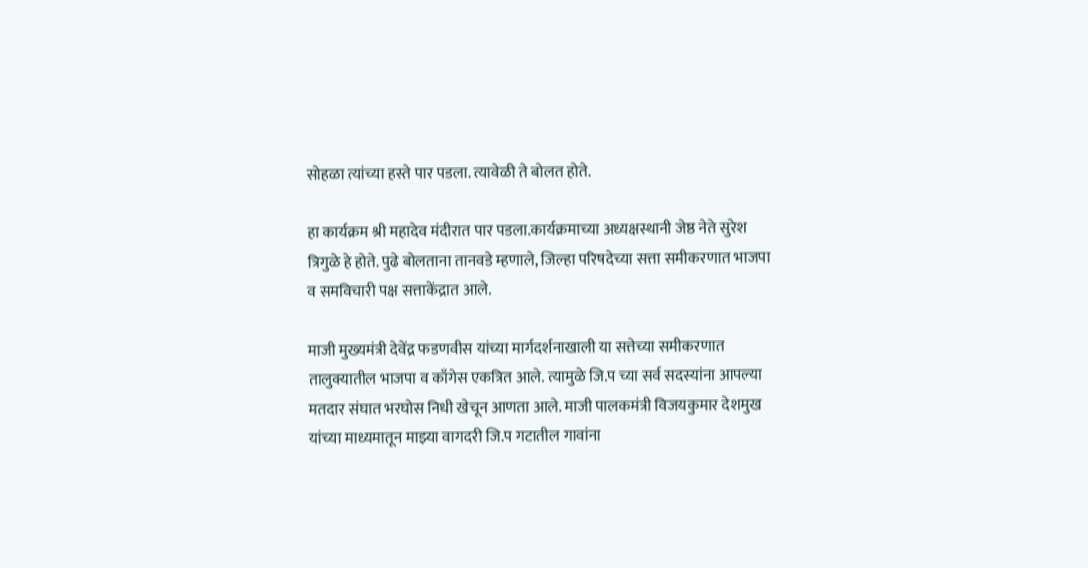सोहळा त्यांच्या हस्ते पार पडला. त्यावेळी ते बोलत होते.

हा कार्यक्रम श्री महादेव मंदीरात पार पडला.कार्यक्रमाच्या अध्यक्षस्थानी जेष्ठ नेते सुरेश त्रिगुळे हे होते. पुढे बोलताना तानवडे म्हणाले, जिल्हा परिषदेच्या सत्ता समीकरणात भाजपा व समविचारी पक्ष सत्ताकेंद्रात आले.

माजी मुख्यमंत्री देवेंद्र फडणवीस यांच्या मार्गदर्शनाखाली या सत्तेच्या समीकरणात तालुक्यातील भाजपा व काँगेस एकत्रित आले. त्यामुळे जि.प च्या सर्व सदस्यांना आपल्या मतदार संघात भरघोस निधी खेचून आणता आले. माजी पालकमंत्री विजयकुमार देशमुख यांच्या माध्यमातून माझ्या वागदरी जि.प गटातील गावांना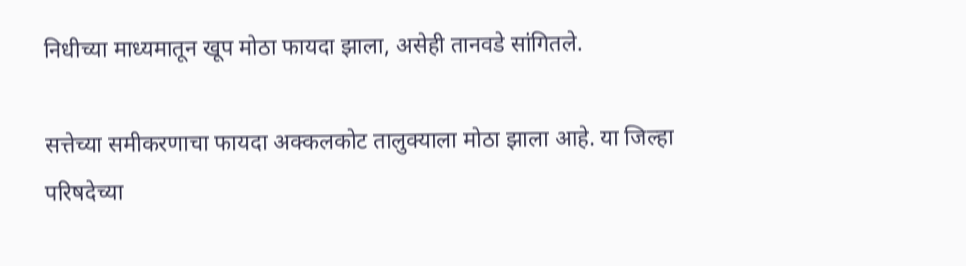निधीच्या माध्यमातून खूप मोठा फायदा झाला, असेही तानवडे सांगितले.

सत्तेच्या समीकरणाचा फायदा अक्कलकोट तालुक्याला मोठा झाला आहे. या जिल्हा परिषदेच्या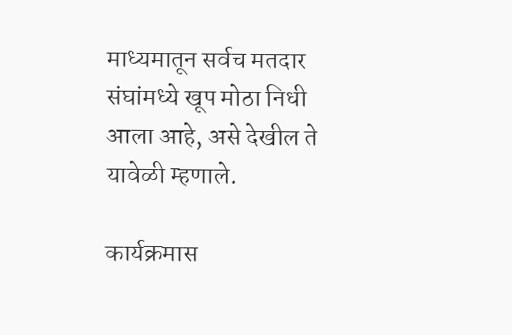माध्यमातून सर्वच मतदार संघांमध्ये खूप मोठा निधी आला आहे, असे देखील ते यावेळी म्हणाले.

कार्यक्रमास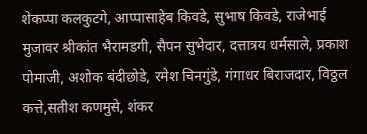शेकप्पा कलकुटगे, आप्पासाहेब किवडे, सुभाष किवडे, राजेभाई मुजावर श्रीकांत भैरामडगी, सैपन सुभेदार, दत्तात्रय धर्मसाले, प्रकाश पोमाजी, अशोक बंदीछोडे, रमेश चिनगुंडे, गंगाधर बिराजदार, विठ्ठल कत्ते,सतीश कणमुसे, शंकर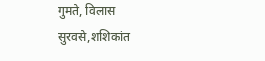गुमते, विलास सुरवसे,शशिकांत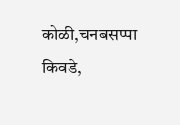कोळी,चनबसप्पा किवडे,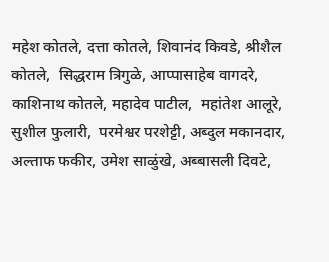महेश कोतले, दत्ता कोतले, शिवानंद किवडे, श्रीशैल कोतले,  सिद्धराम त्रिगुळे, आप्पासाहेब वागदरे, काशिनाथ कोतले, महादेव पाटील,  महांतेश आलूरे, सुशील फुलारी,  परमेश्वर परशेट्टी, अब्दुल मकानदार, अल्ताफ फकीर, उमेश साळुंखे, अब्बासली दिवटे,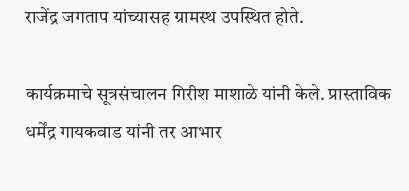राजेंद्र जगताप यांच्यासह ग्रामस्थ उपस्थित होते.

कार्यक्रमाचे सूत्रसंचालन गिरीश माशाळे यांनी केले. प्रास्ताविक धर्मेंद्र गायकवाड यांनी तर आभार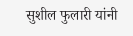सुशील फुलारी यांनी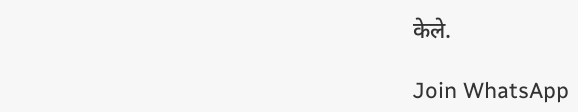केले.

Join WhatsApp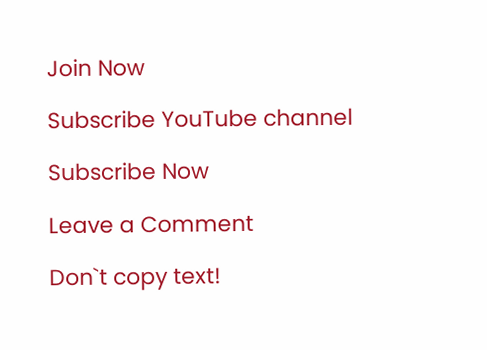Join Now

Subscribe YouTube channel

Subscribe Now

Leave a Comment

Don`t copy text!